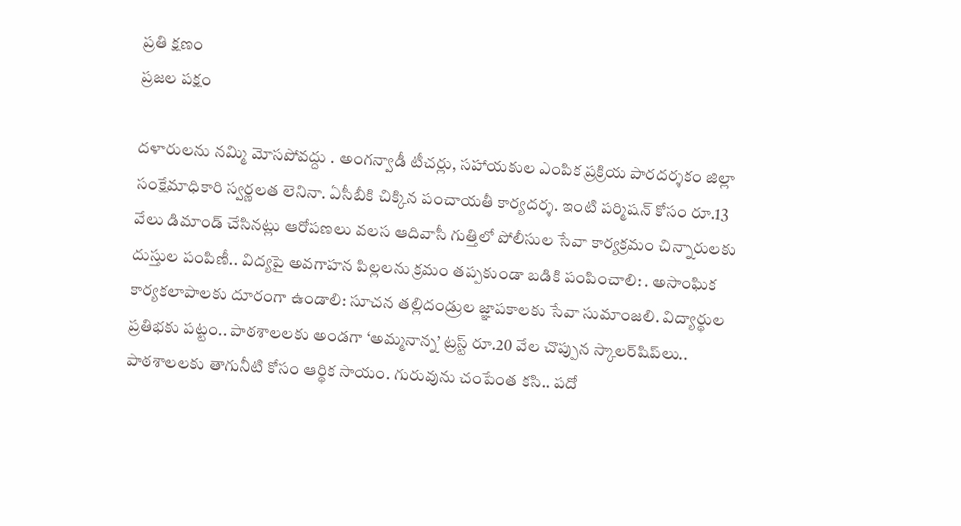ప్రతి క్షణం
ప్రజల పక్షం

దళారులను నమ్మి మోసపోవద్దు . అంగన్వాడీ టీచర్లు, సహాయకుల ఎంపిక ప్రక్రియ పారదర్శకం జిల్లా సంక్షేమాధికారి స్వర్ణలత లెనినా. ఏసీబీకి చిక్కిన పంచాయతీ కార్యదర్శ. ఇంటి పర్మిషన్ కోసం రూ.13 వేలు డిమాండ్ చేసినట్లు ఆరోపణలు వలస ఆదివాసీ గుత్తిలో పోలీసుల సేవా కార్యక్రమం చిన్నారులకు దుస్తుల పంపిణీ.. విద్యపై అవగాహన పిల్లలను క్రమం తప్పకుండా బడికి పంపించాలి: . అసాంఘిక కార్యకలాపాలకు దూరంగా ఉండాలి: సూచన తల్లిదండ్రుల జ్ఞాపకాలకు సేవా సుమాంజలి. విద్యార్థుల ప్రతిభకు పట్టం.. పాఠశాలలకు అండగా ‘అమ్మనాన్న’ ట్రస్ట్ రూ.20 వేల చొప్పున స్కాలర్‌షిప్‌లు.. పాఠశాలలకు తాగునీటి కోసం ఆర్థిక సాయం. గురువును చంపేంత కసి.. పదో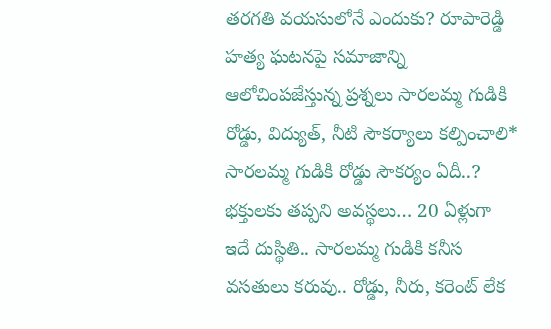తరగతి వయసులోనే ఎందుకు? రూపారెడ్డి హత్య ఘటనపై సమాజాన్ని ఆలోచింపజేస్తున్న ప్రశ్నలు సారలమ్మ గుడికి రోడ్డు, విద్యుత్, నీటి సౌకర్యాలు కల్పించాలి* సారలమ్మ గుడికి రోడ్డు సౌకర్యం ఏదీ..? భక్తులకు తప్పని అవస్థలు… 20 ఏళ్లుగా ఇదే దుస్థితి.. సారలమ్మ గుడికి కనీస వసతులు కరువు.. రోడ్డు, నీరు, కరెంట్ లేక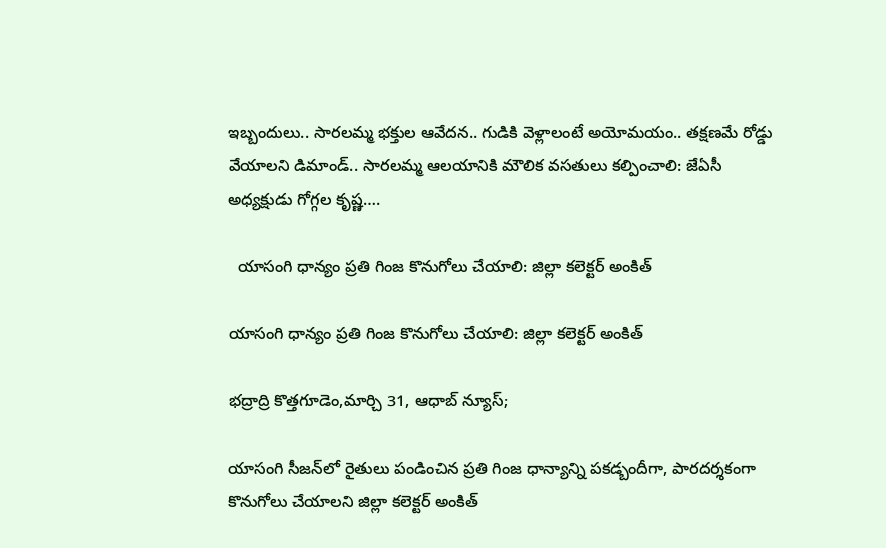ఇబ్బందులు.. సారలమ్మ భక్తుల ఆవేదన.. గుడికి వెళ్లాలంటే అయోమయం.. తక్షణమే రోడ్డు వేయాలని డిమాండ్.. సారలమ్మ ఆలయానికి మౌలిక వసతులు కల్పించాలి: జేఏసీ అధ్యక్షుడు గోగ్గల కృష్ణ….

  యాసంగి ధాన్యం ప్రతి గింజ కొనుగోలు చేయాలి: జిల్లా కలెక్టర్ అంకిత్

యాసంగి ధాన్యం ప్రతి గింజ కొనుగోలు చేయాలి: జిల్లా కలెక్టర్ అంకిత్

భద్రాద్రి కొత్తగూడెం,మార్చి 31, ఆధాబ్ న్యూస్;

యాసంగి సీజన్‌లో రైతులు పండించిన ప్రతి గింజ ధాన్యాన్ని పకడ్బందీగా, పారదర్శకంగా కొనుగోలు చేయాలని జిల్లా కలెక్టర్ అంకిత్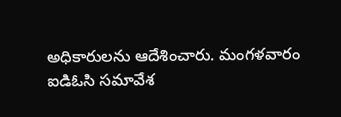అధికారులను ఆదేశించారు. మంగళవారం ఐడిఓసి సమావేశ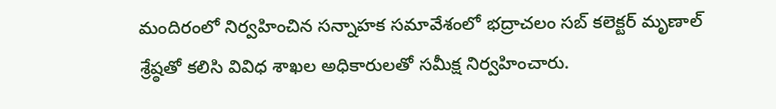మందిరంలో నిర్వహించిన సన్నాహక సమావేశంలో భద్రాచలం సబ్ కలెక్టర్ మృణాల్ శ్రేష్ఠతో కలిసి వివిధ శాఖల అధికారులతో సమీక్ష నిర్వహించారు.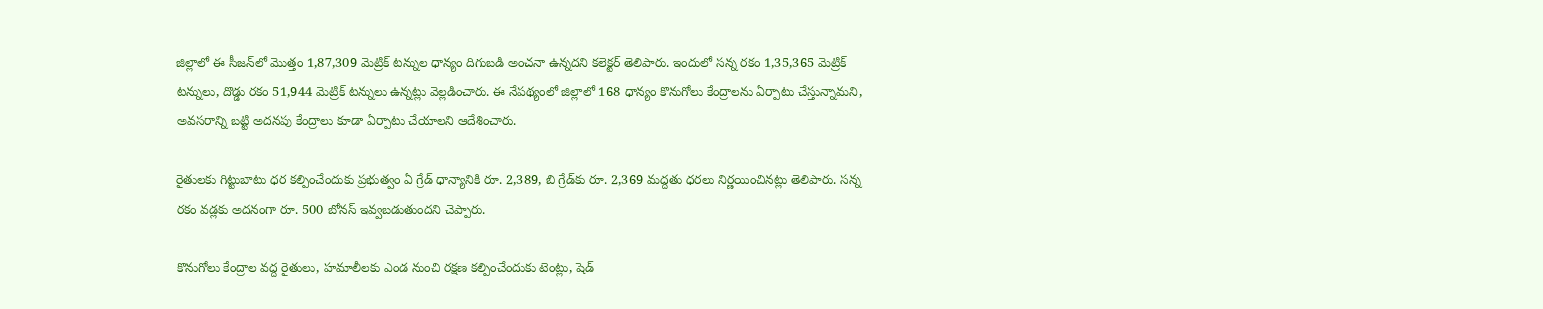జిల్లాలో ఈ సీజన్‌లో మొత్తం 1,87,309 మెట్రిక్ టన్నుల ధాన్యం దిగుబడి అంచనా ఉన్నదని కలెక్టర్ తెలిపారు. ఇందులో సన్న రకం 1,35,365 మెట్రిక్ టన్నులు, దొడ్డు రకం 51,944 మెట్రిక్ టన్నులు ఉన్నట్లు వెల్లడించారు. ఈ నేపథ్యంలో జిల్లాలో 168 ధాన్యం కొనుగోలు కేంద్రాలను ఏర్పాటు చేస్తున్నామని, అవసరాన్ని బట్టి అదనపు కేంద్రాలు కూడా ఏర్పాటు చేయాలని ఆదేశించారు.

రైతులకు గిట్టుబాటు ధర కల్పించేందుకు ప్రభుత్వం ఏ గ్రేడ్ ధాన్యానికి రూ. 2,389, బి గ్రేడ్‌కు రూ. 2,369 మద్దతు ధరలు నిర్ణయించినట్లు తెలిపారు. సన్న రకం వడ్లకు అదనంగా రూ. 500 బోనస్ ఇవ్వబడుతుందని చెప్పారు.

కొనుగోలు కేంద్రాల వద్ద రైతులు, హమాలీలకు ఎండ నుంచి రక్షణ కల్పించేందుకు టెంట్లు, షెడ్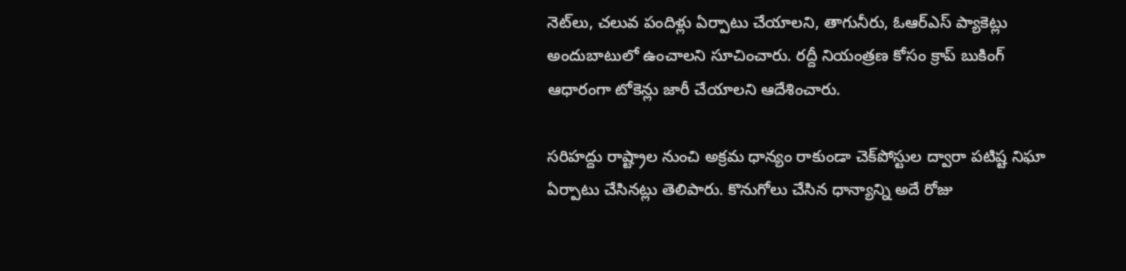నెట్‌లు, చలువ పందిళ్లు ఏర్పాటు చేయాలని, తాగునీరు, ఓఆర్‌ఎస్ ప్యాకెట్లు అందుబాటులో ఉంచాలని సూచించారు. రద్దీ నియంత్రణ కోసం క్రాప్ బుకింగ్ ఆధారంగా టోకెన్లు జారీ చేయాలని ఆదేశించారు.

సరిహద్దు రాష్ట్రాల నుంచి అక్రమ ధాన్యం రాకుండా చెక్‌పోస్టుల ద్వారా పటిష్ట నిఘా ఏర్పాటు చేసినట్లు తెలిపారు. కొనుగోలు చేసిన ధాన్యాన్ని అదే రోజు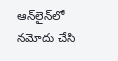ఆన్‌లైన్‌లో నమోదు చేసి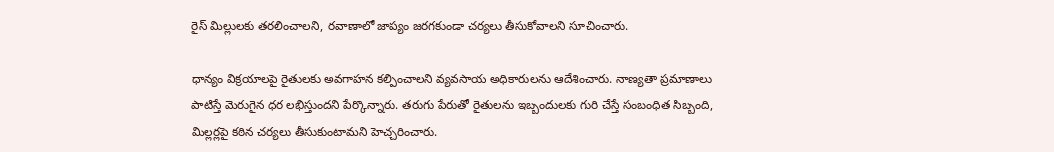రైస్ మిల్లులకు తరలించాలని, రవాణాలో జాప్యం జరగకుండా చర్యలు తీసుకోవాలని సూచించారు.

ధాన్యం విక్రయాలపై రైతులకు అవగాహన కల్పించాలని వ్యవసాయ అధికారులను ఆదేశించారు. నాణ్యతా ప్రమాణాలు పాటిస్తే మెరుగైన ధర లభిస్తుందని పేర్కొన్నారు. తరుగు పేరుతో రైతులను ఇబ్బందులకు గురి చేస్తే సంబంధిత సిబ్బంది, మిల్లర్లపై కఠిన చర్యలు తీసుకుంటామని హెచ్చరించారు.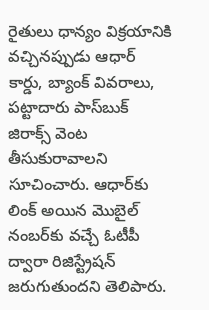రైతులు ధాన్యం విక్రయానికి వచ్చినప్పుడు ఆధార్ కార్డు, బ్యాంక్ వివరాలు, పట్టాదారు పాస్‌బుక్ జిరాక్స్ వెంట తీసుకురావాలని సూచించారు. ఆధార్‌కు లింక్ అయిన మొబైల్ నంబర్‌కు వచ్చే ఓటీపీ ద్వారా రిజిస్ట్రేషన్ జరుగుతుందని తెలిపారు.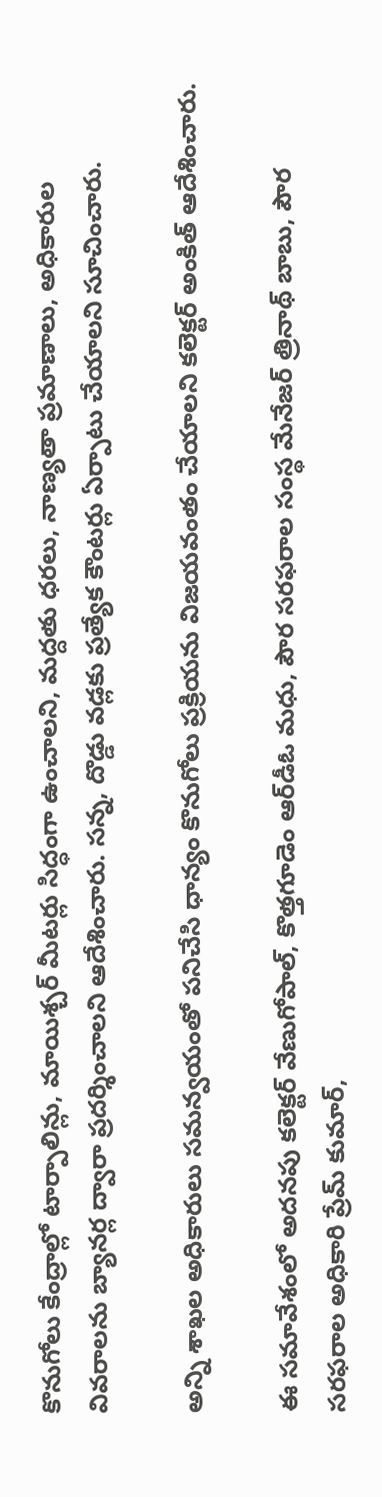కొనుగోలు కేంద్రాల్లో టార్పాలిన్లు, మాయిశ్చర్ మీటర్లు సిద్ధంగా ఉంచాలని, మద్దతు ధరలు, నాణ్యతా ప్రమాణాలు, అధికారుల వివరాలను బ్యానర్ల ద్వారా ప్రదర్శించాలని ఆదేశించారు. సన్న, దొడ్డు వడ్లకు ప్రత్యేక కౌంటర్లు ఏర్పాటు చేయాలని సూచించారు.

అన్ని శాఖల అధికారులు సమన్వయంతో పనిచేసి ధాన్యం కొనుగోలు ప్రక్రియను విజయవంతం చేయాలని కలెక్టర్ అంకిత్ ఆదేశించారు.

ఈ సమావేశంలో అదనపు కలెక్టర్ వేణుగోపాల్, కొత్తగూడెం ఆర్‌డీఓ మధు, పౌర సరఫరాల సంస్థ మేనేజర్ త్రినాథ్ బాబు, పౌర సరఫరాల అధికారి ప్రేమ్ కుమార్,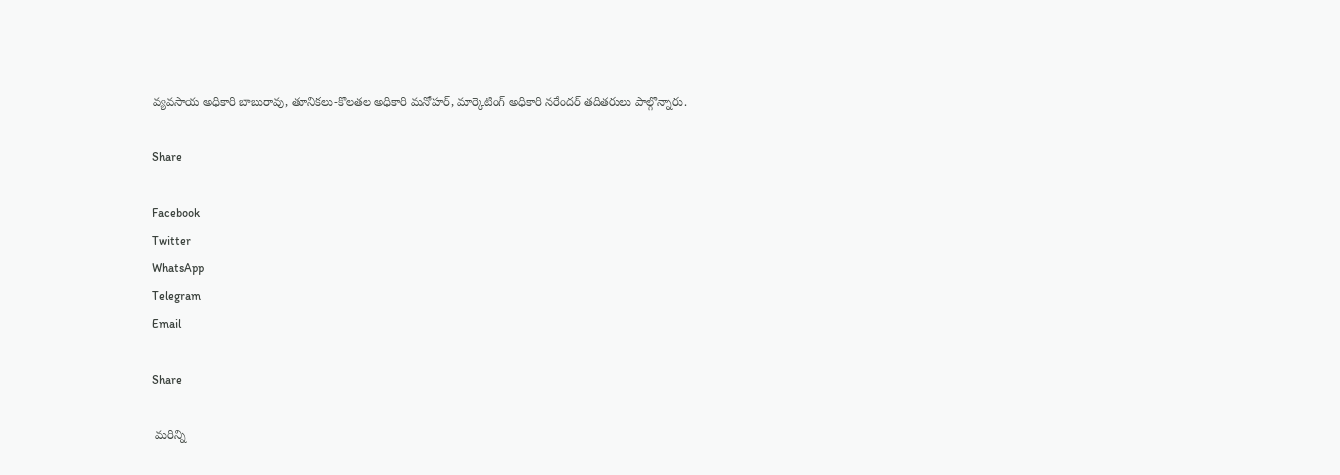వ్యవసాయ అధికారి బాబురావు, తూనికలు-కొలతల అధికారి మనోహర్, మార్కెటింగ్ అధికారి నరేందర్ తదితరులు పాల్గొన్నారు.

Share

Facebook
Twitter
WhatsApp
Telegram
Email

Share

 మరిన్ని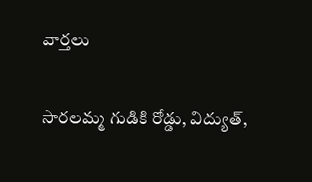వార్తలు

సారలమ్మ గుడికి రోడ్డు, విద్యుత్,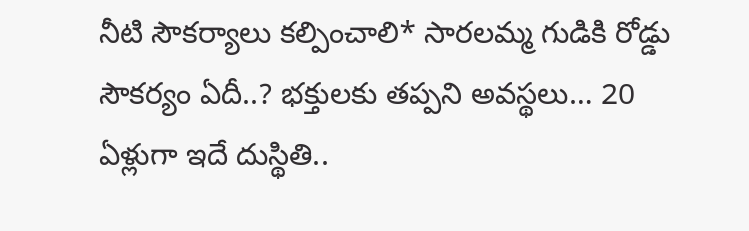నీటి సౌకర్యాలు కల్పించాలి* సారలమ్మ గుడికి రోడ్డు సౌకర్యం ఏదీ..? భక్తులకు తప్పని అవస్థలు… 20 ఏళ్లుగా ఇదే దుస్థితి..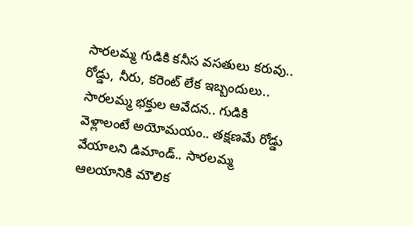సారలమ్మ గుడికి కనీస వసతులు కరువు.. రోడ్డు, నీరు, కరెంట్ లేక ఇబ్బందులు.. సారలమ్మ భక్తుల ఆవేదన.. గుడికి వెళ్లాలంటే అయోమయం.. తక్షణమే రోడ్డు వేయాలని డిమాండ్.. సారలమ్మ ఆలయానికి మౌలిక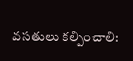వసతులు కల్పించాలి: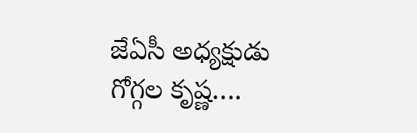జేఏసీ అధ్యక్షుడు గోగ్గల కృష్ణ….